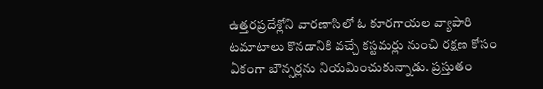ఉత్తరప్రదేశ్లోని వారణాసిలో ఓ కూరగాయల వ్యాపారి టమాటాలు కొనడానికి వచ్చే కస్టమర్లు నుంచి రక్షణ కోసం ఏకంగా బౌన్సర్లను నియమించుకున్నాడు. ప్రస్తుతం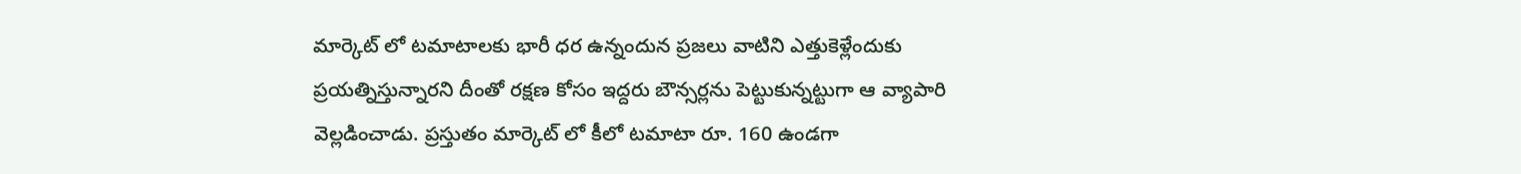మార్కెట్ లో టమాటాలకు భారీ ధర ఉన్నందున ప్రజలు వాటిని ఎత్తుకెళ్లేందుకు ప్రయత్నిస్తున్నారని దీంతో రక్షణ కోసం ఇద్దరు బౌన్సర్లను పెట్టుకున్నట్టుగా ఆ వ్యాపారి వెల్లడించాడు. ప్రస్తుతం మార్కెట్ లో కీలో టమాటా రూ. 160 ఉండగా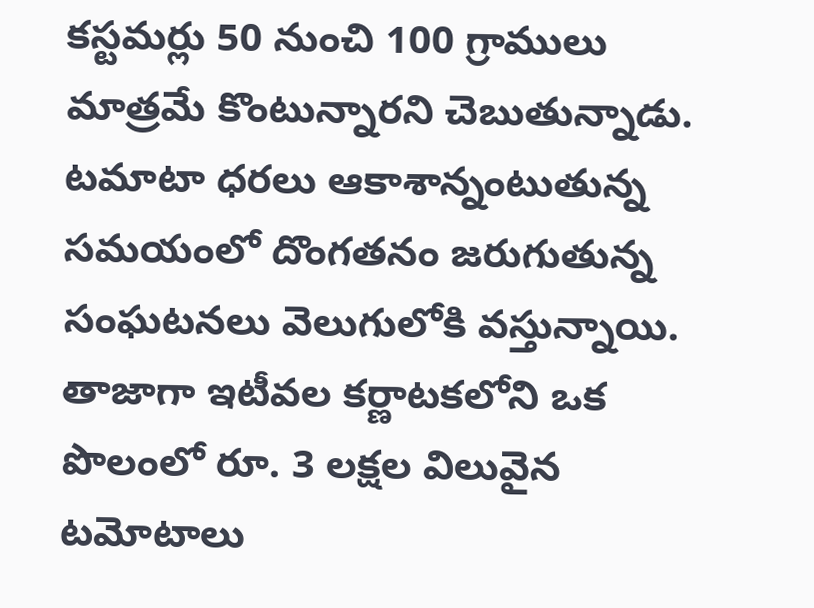కస్టమర్లు 50 నుంచి 100 గ్రాములు మాత్రమే కొంటున్నారని చెబుతున్నాడు. టమాటా ధరలు ఆకాశాన్నంటుతున్న సమయంలో దొంగతనం జరుగుతున్న సంఘటనలు వెలుగులోకి వస్తున్నాయి. తాజాగా ఇటీవల కర్ణాటకలోని ఒక పొలంలో రూ. 3 లక్షల విలువైన టమోటాలు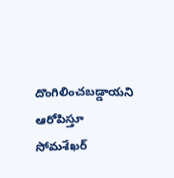దొంగిలించబడ్డాయని ఆరోపిస్తూ సోమశేఖర్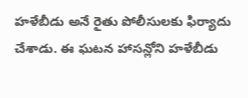హళేబీడు అనే రైతు పోలీసులకు ఫిర్యాదు చేశాడు. ఈ ఘటన హాసన్లోని హళేబీడు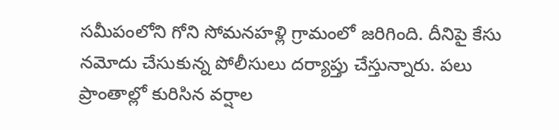సమీపంలోని గోని సోమనహళ్లి గ్రామంలో జరిగింది. దీనిపై కేసు నమోదు చేసుకున్న పోలీసులు దర్యాప్తు చేస్తున్నారు. పలు ప్రాంతాల్లో కురిసిన వర్షాల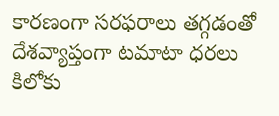కారణంగా సరఫరాలు తగ్గడంతో దేశవ్యాప్తంగా టమాటా ధరలు కిలోకు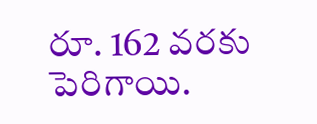రూ. 162 వరకు పెరిగాయి.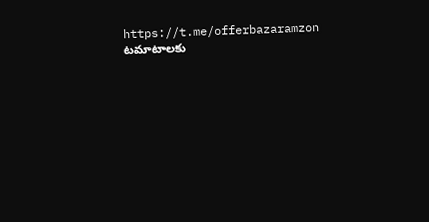https://t.me/offerbazaramzon
టమాటాలకు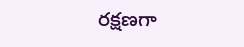రక్షణగా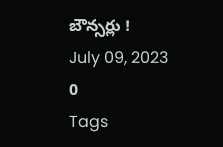బౌన్సర్లు !
July 09, 2023
0
Tags